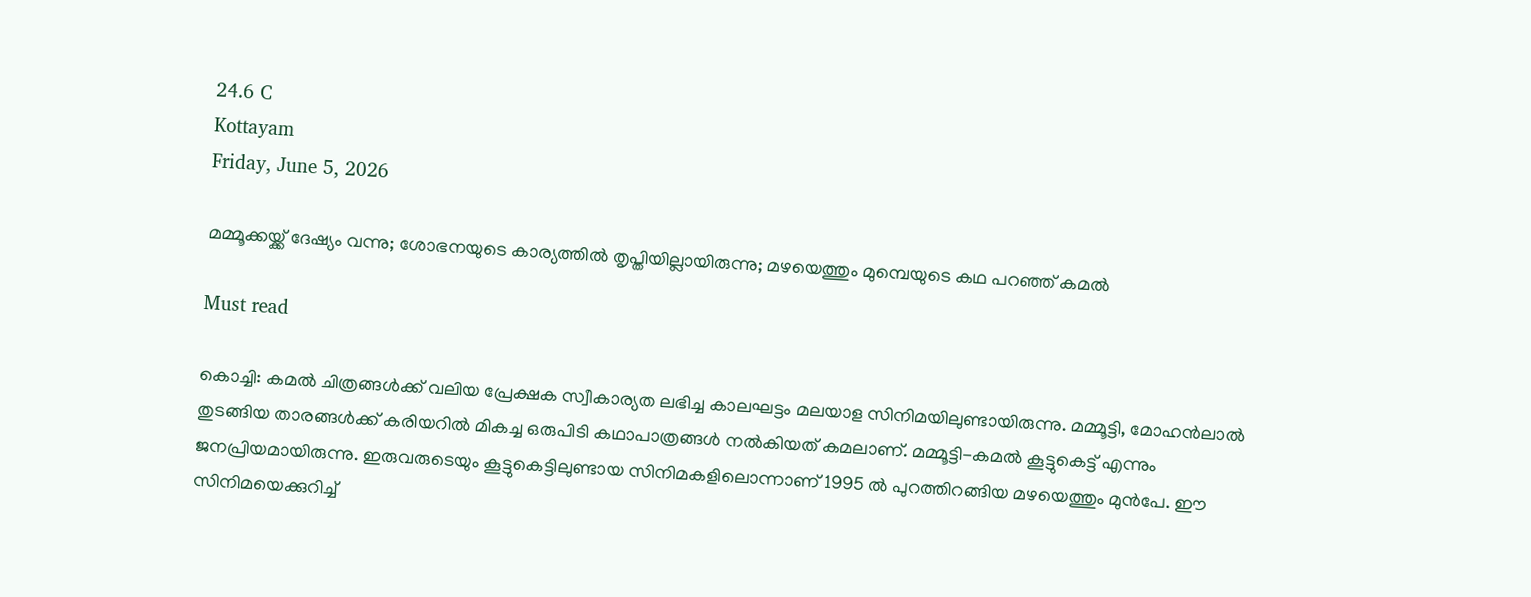24.6 C
Kottayam
Friday, June 5, 2026

മമ്മൂക്കയ്ക്ക് ദേഷ്യം വന്നു; ശോഭനയുടെ കാര്യത്തിൽ തൃപ്തിയില്ലായിരുന്നു; മഴയെത്തും മുമ്പെയുടെ കഥ പറഞ്ഞ് കമല്‍

Must read

കൊച്ചി: കമൽ ചിത്രങ്ങൾക്ക് വലിയ പ്രേക്ഷക സ്വീകാര്യത ലഭിച്ച കാലഘട്ടം മലയാള സിനിമയിലുണ്ടായിരുന്നു. മമ്മൂട്ടി, മോഹൻലാൽ തുടങ്ങിയ താരങ്ങൾക്ക് കരിയറിൽ മികച്ച ഒരുപിടി കഥാപാത്രങ്ങൾ നൽകിയത് കമലാണ്. മമ്മൂട്ടി-കമൽ കൂട്ടുകെട്ട് എന്നും ജനപ്രിയമായിരുന്നു. ഇരുവരുടെയും കൂട്ടുകെട്ടിലുണ്ടായ സിനിമകളിലൊന്നാണ് 1995 ൽ പുറത്തിറങ്ങിയ മഴയെത്തും മുൻപേ. ഈ സിനിമയെക്കുറിച്ച്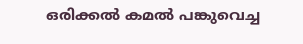ഒരിക്കൽ കമൽ പങ്കുവെച്ച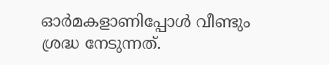ഓർമകളാണിപ്പോൾ വീണ്ടും ശ്രദ്ധ നേടുന്നത്.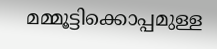മമ്മൂട്ടിക്കൊപ്പമുള്ള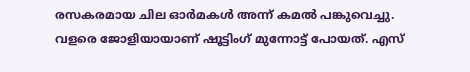രസകരമായ ചില ഓർമകൾ അന്ന് കമൽ പങ്കുവെച്ചു. വളരെ ജോളിയായാണ് ഷൂട്ടിംഗ് മുന്നോ‌ട്ട് പോയത്. എസ്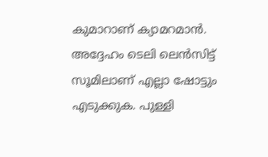കുമാറാണ് ക്യാമറമാൻ. അദ്ദേഹം ടെലി ലെൻസിട്ട് സൂമിലാണ് എല്ലാ ഷോ‌ട്ടും എടുക്കുക. പുള്ളി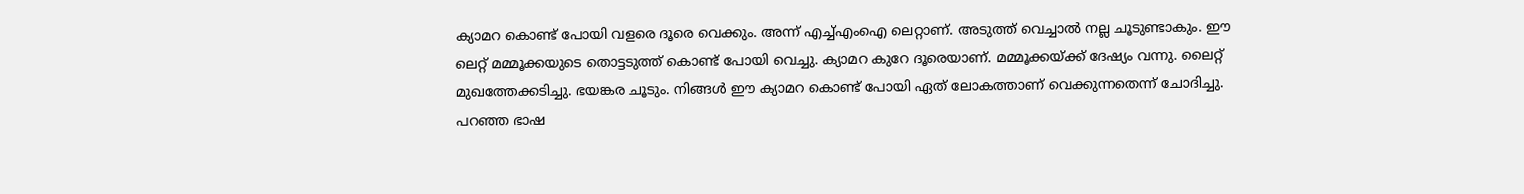ക്യാമറ കൊണ്ട് പോയി വളരെ ദൂരെ വെക്കും. അന്ന് എച്ച്എംഐ ലെറ്റാണ്. അടുത്ത് വെച്ചാൽ നല്ല ചൂടുണ്ടാകും. ഈ ലെറ്റ് മമ്മൂക്കയുടെ തൊട്ടടുത്ത് കൊണ്ട് പോയി വെച്ചു. ക്യാമറ കുറേ ദൂരെയാണ്. മമ്മൂക്കയ്ക്ക് ദേഷ്യം വന്നു. ലൈറ്റ് മുഖത്തേക്കടിച്ചു. ഭയങ്കര ചൂടും. നിങ്ങൾ ഈ ക്യാമറ കൊണ്ട് പോയി ഏത് ലോകത്താണ് വെക്കുന്നതെന്ന് ചോദിച്ചു. പറഞ്ഞ ഭാഷ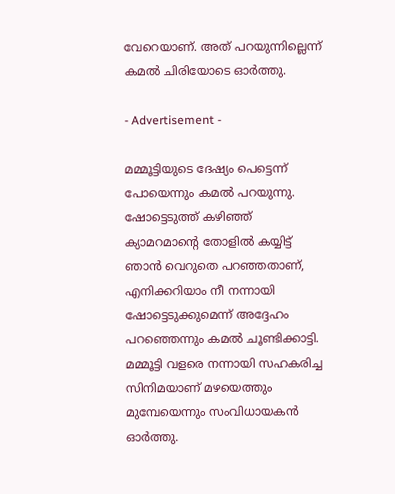വേറെയാണ്. അത് പറയുന്നില്ലെന്ന് കമൽ ചിരിയോടെ ഓർത്തു.

- Advertisement -

മമ്മൂട്ടിയു‌ടെ ദേഷ്യം പെട്ടെന്ന് പോയെന്നും കമൽ പറയുന്നു. ഷോ‌ട്ടെടുത്ത് കഴിഞ്ഞ് ക്യാമറമാന്റെ തോളിൽ കയ്യിട്ട് ഞാൻ വെറുതെ പറഞ്ഞതാണ്, എനിക്കറിയാം നീ നന്നായി ഷോട്ടെടുക്കുമെന്ന് അദ്ദേഹം പറഞ്ഞെന്നും കമൽ ചൂണ്ടിക്കാട്ടി. മമ്മൂട്ടി വളരെ നന്നായി സഹകരിച്ച സിനിമയാണ് മഴയെത്തും മുമ്പേയെന്നും സംവിധായകൻ ഓർത്തു.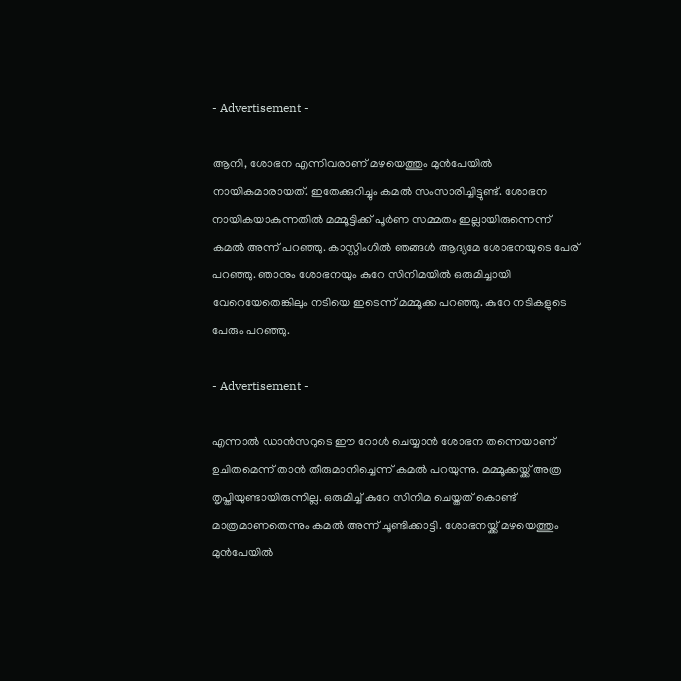- Advertisement -

ആനി, ശോഭന എന്നിവരാണ് മഴയെത്തും മുൻപേയിൽ നായികമാരായത്. ഇതേക്കുറിച്ചും കമൽ സംസാരിച്ചിട്ടുണ്ട്. ശോഭന നായികയാകുന്നതിൽ മമ്മൂട്ടിക്ക് പൂർണ സമ്മതം ഇല്ലായിരുന്നെന്ന് കമൽ അന്ന് പറഞ്ഞു. കാസ്റ്റിംഗിൽ ഞങ്ങൾ ആദ്യമേ ശോഭനയുടെ പേര് പറഞ്ഞു. ഞാനും ശോഭനയും കുറേ സിനിമയിൽ ഒരുമിച്ചായി വേറെയേതെങ്കിലും നടിയെ ഇടെന്ന് മമ്മൂക്ക പറഞ്ഞു. കുറേ നടികളുടെ പേരും പറഞ്ഞു.

- Advertisement -

എന്നാൽ ഡാൻസറു‌ടെ ഈ റോൾ ചെയ്യാൻ ശോഭന തന്നെയാണ് ഉചിതമെന്ന് താൻ തീരുമാനിച്ചെന്ന് കമൽ പറയുന്നു. മമ്മൂക്കയ്ക്ക് അത്ര തൃപ്തിയുണ്ടായിരുന്നില്ല. ഒരുമിച്ച് കുറേ സിനിമ ചെയ്തത് കൊണ്ട് മാത്രമാണതെന്നും കമൽ അന്ന് ചൂണ്ടിക്കാട്ടി. ശോഭനയ്ക്ക് മഴയെത്തും മുൻപേയിൽ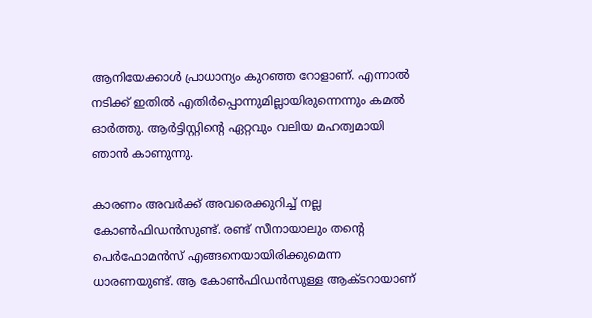ആനിയേക്കാൾ പ്രാധാന്യം കുറഞ്ഞ റോളാണ്. എന്നാൽ നടിക്ക് ഇതിൽ എതിർപ്പൊന്നുമില്ലായിരുന്നെന്നും കമൽ ഓർത്തു. ആർട്ടിസ്റ്റിന്റെ ഏറ്റവും വലിയ മഹത്വമായി ഞാൻ കാണുന്നു.

കാരണം അവർക്ക് അവരെക്കുറിച്ച് നല്ല കോൺഫിഡൻസുണ്ട്. രണ്ട് സീനായാലും തന്റെ പെർഫോമൻസ് എങ്ങനെയായിരിക്കുമെന്ന ധാരണയുണ്ട്. ആ കോൺഫിഡൻസുള്ള ആക്ടറായാണ്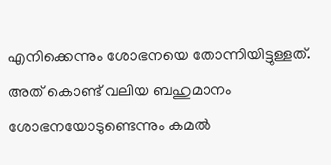എനിക്കെന്നും ശോഭനയെ തോന്നിയിട്ടുള്ളത്. അത് കൊണ്ട് വലിയ ബഹുമാനം ശോഭനയോ‌ടുണ്ടെന്നും കമൽ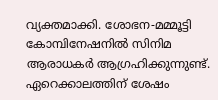വ്യക്തമാക്കി. ശോഭന-മമ്മൂട്ടി കോമ്പിനേഷനിൽ സിനിമ ആരാധകർ ആഗ്രഹിക്കുന്നുണ്ട്. ഏറെക്കാലത്തിന് ശേഷം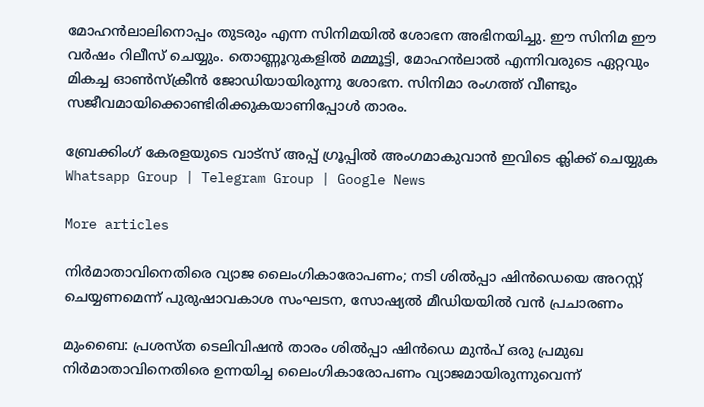മോഹൻലാലിനൊപ്പം തുടരും എന്ന സിനിമയിൽ ശോഭന അഭിനയിച്ചു. ഈ സിനിമ ഈ വർഷം റിലീസ് ചെയ്യും. തൊണ്ണൂറുകളിൽ മമ്മൂട്ടി, മോഹൻലാൽ എന്നിവരുടെ ഏറ്റവും മികച്ച ഓൺസ്ക്രീൻ ജോഡിയായിരുന്നു ശോഭന. സിനിമാ രംഗത്ത് വീണ്ടും സജീവമായിക്കൊണ്ടിരിക്കുകയാണിപ്പോൾ താരം.

ബ്രേക്കിംഗ് കേരളയുടെ വാട്സ് അപ്പ് ഗ്രൂപ്പിൽ അംഗമാകുവാൻ ഇവിടെ ക്ലിക്ക് ചെയ്യുക Whatsapp Group | Telegram Group | Google News

More articles

നിർമാതാവിനെതിരെ വ്യാജ ലൈംഗികാരോപണം; നടി ശിൽപ്പാ ഷിൻഡെയെ അറസ്റ്റ് ചെയ്യണമെന്ന് പുരുഷാവകാശ സംഘടന, സോഷ്യൽ മീഡിയയിൽ വൻ പ്രചാരണം

മുംബൈ: പ്രശസ്ത ടെലിവിഷൻ താരം ശിൽപ്പാ ഷിൻഡെ മുൻപ് ഒരു പ്രമുഖ നിർമാതാവിനെതിരെ ഉന്നയിച്ച ലൈംഗികാരോപണം വ്യാജമായിരുന്നുവെന്ന്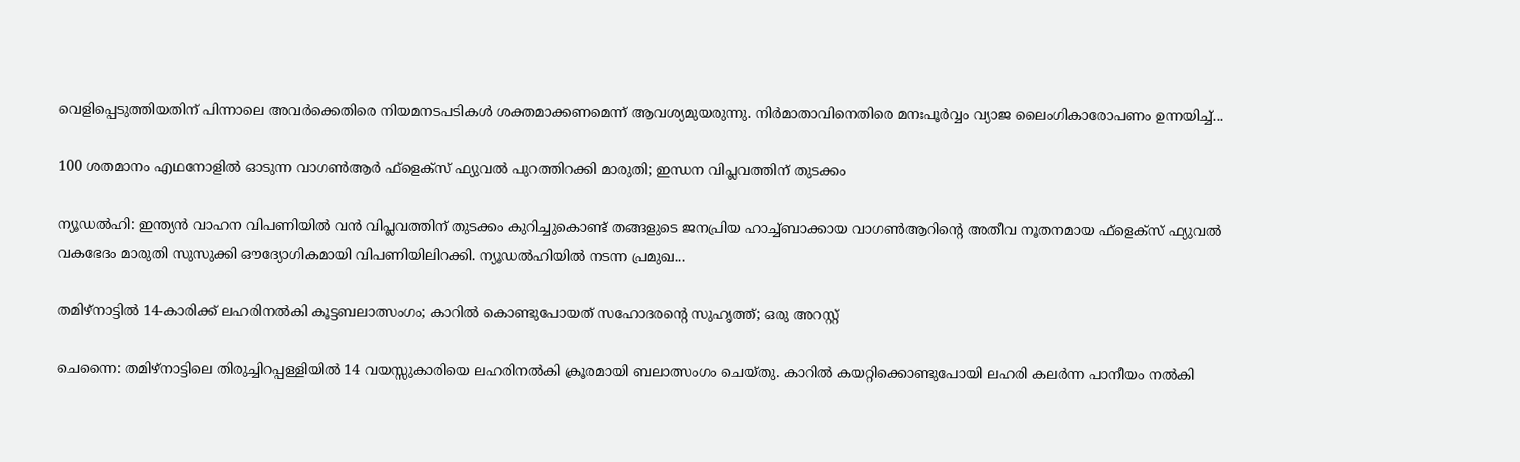വെളിപ്പെടുത്തിയതിന് പിന്നാലെ അവർക്കെതിരെ നിയമനടപടികൾ ശക്തമാക്കണമെന്ന് ആവശ്യമുയരുന്നു. നിർമാതാവിനെതിരെ മനഃപൂർവ്വം വ്യാജ ലൈംഗികാരോപണം ഉന്നയിച്ച്...

100 ശതമാനം എഥനോളിൽ ഓടുന്ന വാഗൺആർ ഫ്ളെക്സ് ഫ്യുവൽ പുറത്തിറക്കി മാരുതി; ഇന്ധന വിപ്ലവത്തിന് തുടക്കം

ന്യൂഡൽഹി: ഇന്ത്യൻ വാഹന വിപണിയിൽ വൻ വിപ്ലവത്തിന് തുടക്കം കുറിച്ചുകൊണ്ട് തങ്ങളുടെ ജനപ്രിയ ഹാച്ച്ബാക്കായ വാഗൺആറിന്റെ അതീവ നൂതനമായ ഫ്‌ളെക്‌സ് ഫ്യുവൽ വകഭേദം മാരുതി സുസുക്കി ഔദ്യോഗികമായി വിപണിയിലിറക്കി. ന്യൂഡൽഹിയിൽ നടന്ന പ്രമുഖ...

തമിഴ്നാട്ടിൽ 14-കാരിക്ക് ലഹരിനൽകി കൂട്ടബലാത്സംഗം; കാറിൽ കൊണ്ടുപോയത് സഹോദരന്റെ സുഹൃത്ത്; ഒരു അറസ്റ്റ്

ചെന്നൈ: തമിഴ്നാട്ടിലെ തിരുച്ചിറപ്പള്ളിയിൽ 14 വയസ്സുകാരിയെ ലഹരിനൽകി ക്രൂരമായി ബലാത്സംഗം ചെയ്തു. കാറിൽ കയറ്റിക്കൊണ്ടുപോയി ലഹരി കലർന്ന പാനീയം നൽകി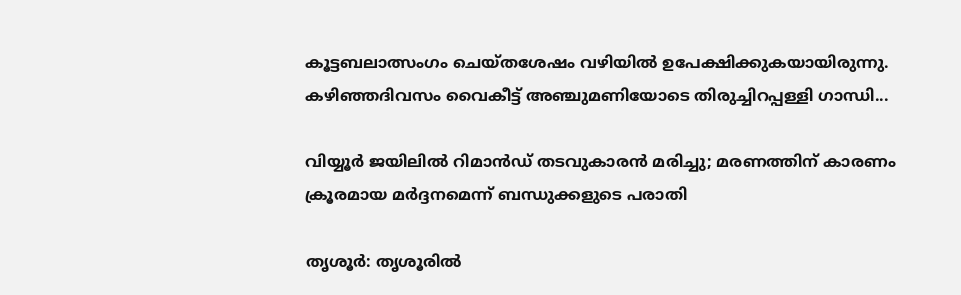കൂട്ടബലാത്സംഗം ചെയ്തശേഷം വഴിയിൽ ഉപേക്ഷിക്കുകയായിരുന്നു. കഴിഞ്ഞദിവസം വൈകീട്ട് അഞ്ചുമണിയോടെ തിരുച്ചിറപ്പള്ളി ഗാന്ധി...

വിയ്യൂർ ജയിലിൽ റിമാൻഡ് തടവുകാരൻ മരിച്ചു; മരണത്തിന് കാരണം ക്രൂരമായ മർദ്ദനമെന്ന് ബന്ധുക്കളുടെ പരാതി

തൃശൂർ: തൃശൂരിൽ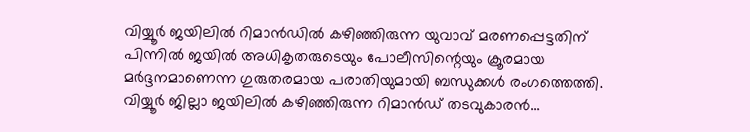വിയ്യൂർ ജയിലിൽ റിമാൻഡിൽ കഴിഞ്ഞിരുന്ന യുവാവ് മരണപ്പെട്ടതിന് പിന്നിൽ ജയിൽ അധികൃതരുടെയും പോലീസിന്റെയും ക്രൂരമായ മർദ്ദനമാണെന്ന ഗുരുതരമായ പരാതിയുമായി ബന്ധുക്കൾ രംഗത്തെത്തി. വിയ്യൂർ ജില്ലാ ജയിലിൽ കഴിഞ്ഞിരുന്ന റിമാൻഡ് തടവുകാരൻ...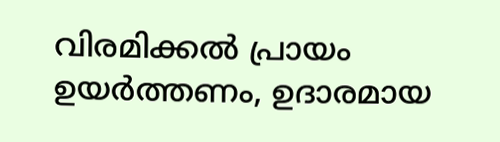വിരമിക്കൽ പ്രായം ഉയർത്തണം, ഉദാരമായ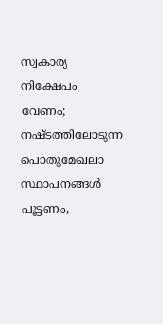സ്വകാര്യ നിക്ഷേപം വേണം; നഷ്ടത്തിലോടുന്ന പൊതുമേഖലാ സ്ഥാപനങ്ങള്‍ പൂട്ടണം,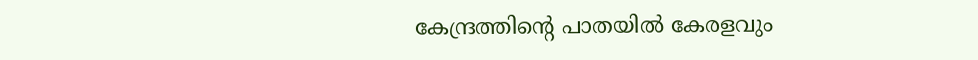കേന്ദ്രത്തിന്റെ പാതയില്‍ കേരളവും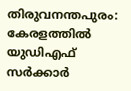തിരുവനന്തപുരം: കേരളത്തിൽ യുഡിഎഫ് സർക്കാർ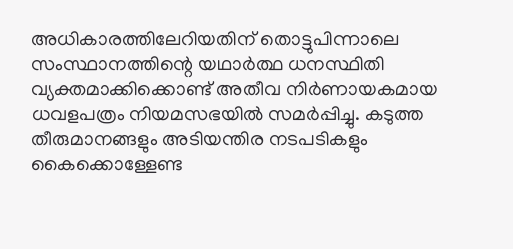അധികാരത്തിലേറിയതിന് തൊട്ടുപിന്നാലെ സംസ്ഥാനത്തിന്റെ യഥാർത്ഥ ധനസ്ഥിതി വ്യക്തമാക്കിക്കൊണ്ട് അതീവ നിർണായകമായ ധവളപത്രം നിയമസഭയിൽ സമർപ്പിച്ചു. കടുത്ത തീരുമാനങ്ങളും അടിയന്തിര നടപടികളും കൈക്കൊള്ളേണ്ട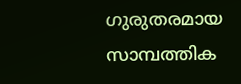ഗുരുതരമായ സാമ്പത്തിക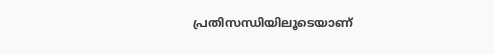പ്രതിസന്ധിയിലൂടെയാണ്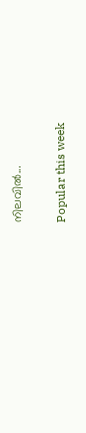നിലവിൽ...

Popular this week